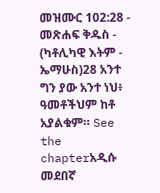መዝሙር 102:28 - መጽሐፍ ቅዱስ - (ካቶሊካዊ እትም - ኤማሁስ)28 አንተ ግን ያው አንተ ነህ፥ ዓመቶችህም ከቶ አያልቁም። See the chapterአዲሱ መደበኛ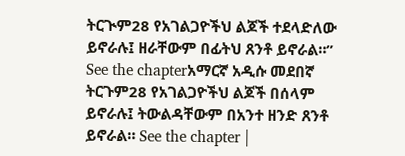ትርጒም28 የአገልጋዮችህ ልጆች ተደላድለው ይኖራሉ፤ ዘራቸውም በፊትህ ጸንቶ ይኖራል።” See the chapterአማርኛ አዲሱ መደበኛ ትርጉም28 የአገልጋዮችህ ልጆች በሰላም ይኖራሉ፤ ትውልዳቸውም በአንተ ዘንድ ጸንቶ ይኖራል። See the chapter |